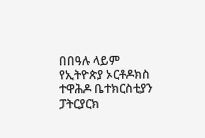በበዓሉ ላይም የኢትዮጵያ ኦርቶዶክስ ተዋሕዶ ቤተክርስቲያን ፓትርያርክ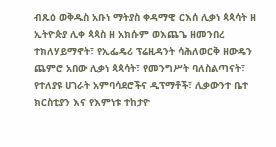ብጹዕ ወቅዱስ አቡነ ማትያስ ቀዳማዊ ርእሰ ሊቃነ ጳጳሳት ዘ ኢትዮጵያ ሊቀ ጳጳስ ዘ አክሱም ወእጨጌ ዘመንበረ ተክለሃይማኖት፣ የኢፌዴሪ ፕሬዚዳንት ሳሕለወርቅ ዘውዴን ጨምሮ አበው ሊቃነ ጳጳሳት፣ የመንግሥት ባለስልጣናት፣ የተለያዩ ሀገራት አምባሳደሮችና ዲፕማቶች፣ ሊቃውንተ ቤተ ክርስቲያን እና የእምነቱ ተከታዮ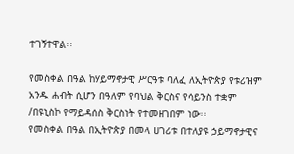ተገኝተዋል፡፡

የመስቀል በዓል ከሃይማኖታዊ ሥርዓቱ ባለፈ ለኢትዮጵያ የቱሪዝም አንዱ ሐብት ሲሆን በዓለም የባህል ቅርስና የሳይንስ ተቋም /በዩኒስኮ የማይዳሰስ ቅርስነት የተመዘገበም ነው፡፡
የመስቀል በዓል በኢትዮጵያ በመላ ሀገሪቱ በተለያዩ ኃይማኖታዊና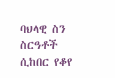ባህላዊ ስን ስርዓቶች ሲከበር የቆየ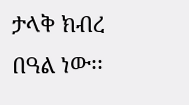ታላቅ ክብረ በዓል ነው፡፡